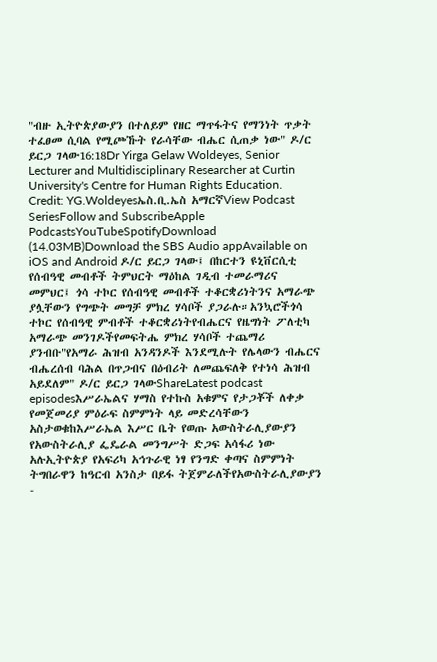"ብዙ ኢትዮጵያውያን በተለይም የዘር ማጥፋትና የማንነት ጥቃት ተፈፀመ ሲባል የሚጮኹት የራሳቸው ብሔር ሲጠቃ ነው" ዶ/ር ይርጋ ገላው16:18Dr Yirga Gelaw Woldeyes, Senior Lecturer and Multidisciplinary Researcher at Curtin University's Centre for Human Rights Education. Credit: YG.Woldeyesኤስ.ቢ.ኤስ አማርኛView Podcast SeriesFollow and SubscribeApple PodcastsYouTubeSpotifyDownload (14.03MB)Download the SBS Audio appAvailable on iOS and Android ዶ/ር ይርጋ ገላው፤ በከርተን ዩኒቨርሲቲ የሰብዓዊ መብቶች ትምህርት ማዕከል ገዲብ ተመራማሪና መምህር፤ ጎሳ ተኮር የሰብዓዊ መብቶች ተቆርቋሪነትንና አማራጭ ያሏቸውን የግጭት መግቻ ምክረ ሃሳቦች ያጋራሉ።አንኳሮችጎሳ ተኮር የሰብዓዊ ምብቶች ተቆርቋሪነትየብሔርና የዜግነት ፖለቲካ አማራጭ መንገዶችየመፍትሔ ምክረ ሃሳቦች ተጨማሪ ያንብቡ"የአማራ ሕዝብ አንዳንዶች እንደሚሉት የሌላውን ብሔርና ብሔረሰብ ባሕል በጥጋብና በዕብሪት ለመጨፍለቅ የተነሳ ሕዝብ አይደለም" ዶ/ር ይርጋ ገላውShareLatest podcast episodesእሥራኤልና ሃማስ የተኩስ አቁምና የታጋቾች ለቀቃ የመጀመሪያ ምዕራፍ ስምምነት ላይ መድረሳቸውን አስታወቁከእሥራኤል እሥር ቤት የወጡ አውስትራሊያውያን የአውስትራሊያ ፌዴራል መንግሥት ድጋፍ አሳፋሪ ነው አሉኢትዮጵያ የአፍሪካ አኅጉራዊ ነፃ የንግድ ቀጣና ስምምነት ትግበራዋን ከዓርብ አንስታ በይፋ ትጀምራለችየአውስትራሊያውያን -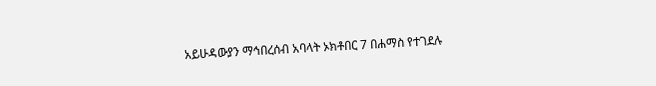አይሁዳውያን ማኅበረሰብ አባላት ኦክቶበር 7 በሐማስ የተገደሉ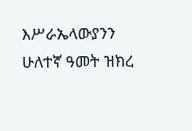እሥራኤላውያንን ሁለተኛ ዓመት ዝክረ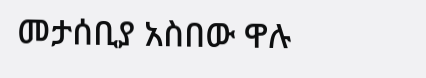መታሰቢያ አስበው ዋሉ